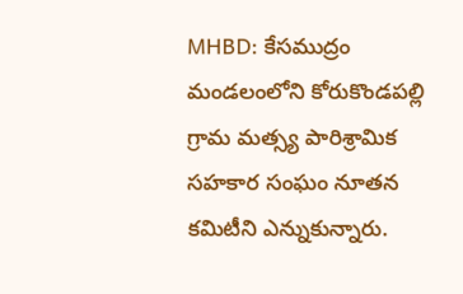MHBD: కేసముద్రం మండలంలోని కోరుకొండపల్లి గ్రామ మత్స్య పారిశ్రామిక సహకార సంఘం నూతన కమిటీని ఎన్నుకున్నారు.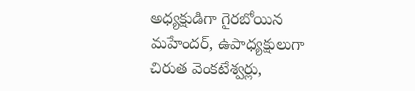అధ్యక్షుడిగా గైరబోయిన మహేందర్, ఉపాధ్యక్షులుగా చిరుత వెంకటేశ్వర్లు,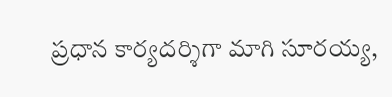ప్రధాన కార్యదర్శిగా మాగి సూరయ్య,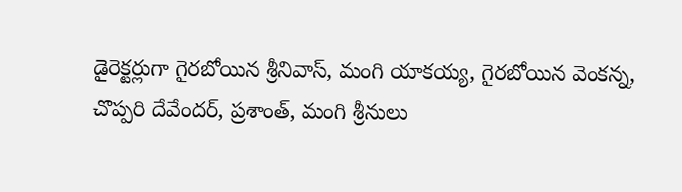డైరెక్టర్లుగా గైరబోయిన శ్రీనివాస్, మంగి యాకయ్య, గైరబోయిన వెంకన్న, చొప్పరి దేవేందర్, ప్రశాంత్, మంగి శ్రీనులు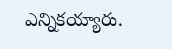ఎన్నికయ్యారు.